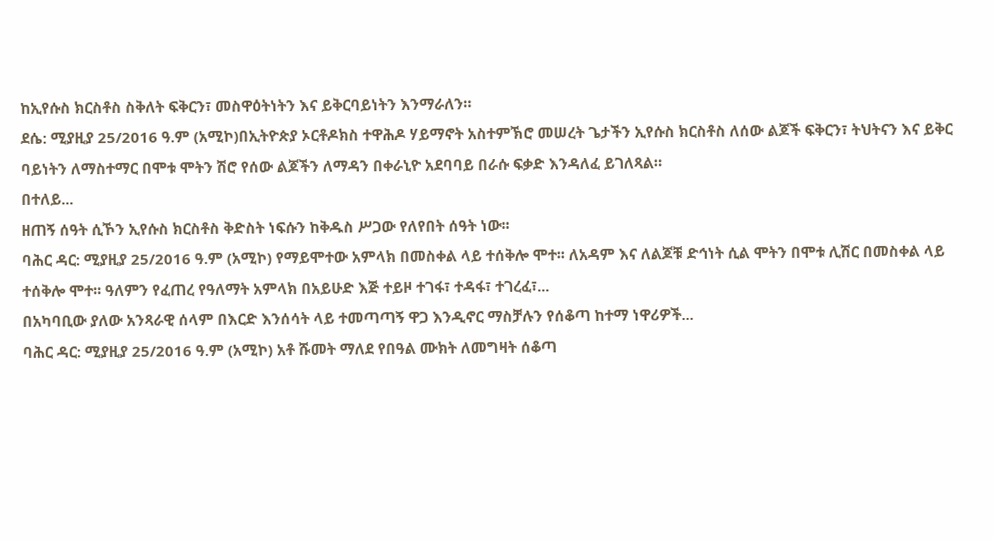ከኢየሱስ ክርስቶስ ስቅለት ፍቅርን፣ መስዋዕትነትን እና ይቅርባይነትን እንማራለን።
ደሴ: ሚያዚያ 25/2016 ዓ.ም (አሚኮ)በኢትዮጵያ ኦርቶዶክስ ተዋሕዶ ሃይማኖት አስተምኽሮ መሠረት ጌታችን ኢየሱስ ክርስቶስ ለሰው ልጆች ፍቅርን፣ ትህትናን እና ይቅር ባይነትን ለማስተማር በሞቱ ሞትን ሽሮ የሰው ልጆችን ለማዳን በቀራኒዮ አደባባይ በራሱ ፍቃድ እንዳለፈ ይገለጻል።
በተለይ...
ዘጠኝ ሰዓት ሲኾን ኢየሱስ ክርስቶስ ቅድስት ነፍሱን ከቅዱስ ሥጋው የለየበት ሰዓት ነው፡፡
ባሕር ዳር: ሚያዚያ 25/2016 ዓ.ም (አሚኮ) የማይሞተው አምላክ በመስቀል ላይ ተሰቅሎ ሞተ፡፡ ለአዳም እና ለልጆቹ ድኅነት ሲል ሞትን በሞቱ ሊሽር በመስቀል ላይ ተሰቅሎ ሞተ፡፡ ዓለምን የፈጠረ የዓለማት አምላክ በአይሁድ እጅ ተይዞ ተገፋ፣ ተዳፋ፣ ተገረፈ፣...
በአካባቢው ያለው አንጻራዊ ሰላም በእርድ እንሰሳት ላይ ተመጣጣኝ ዋጋ እንዲኖር ማስቻሉን የሰቆጣ ከተማ ነዋሪዎች...
ባሕር ዳር: ሚያዚያ 25/2016 ዓ.ም (አሚኮ) አቶ ሹመት ማለደ የበዓል ሙክት ለመግዛት ሰቆጣ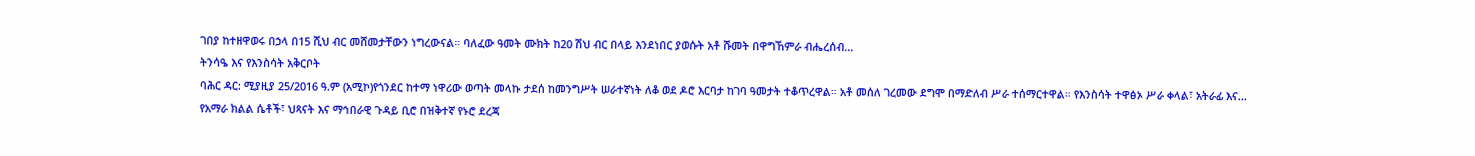ገበያ ከተዘዋወሩ በኃላ በ15 ሺህ ብር መሸመታቸውን ነግረውናል። ባለፈው ዓመት ሙክት ከ20 ሽህ ብር በላይ እንደነበር ያወሱት አቶ ሹመት በዋግኸምራ ብሔረሰብ...
ትንሳዔ እና የእንስሳት አቅርቦት
ባሕር ዳር: ሚያዚያ 25/2016 ዓ.ም (አሚኮ)የጎንደር ከተማ ነዋሪው ወጣት መላኩ ታደሰ ከመንግሥት ሠራተኛነት ለቆ ወደ ዶሮ እርባታ ከገባ ዓመታት ተቆጥረዋል። አቶ መሰለ ገረመው ደግሞ በማድለብ ሥራ ተሰማርተዋል። የእንስሳት ተዋፅኦ ሥራ ቀላል፣ አትራፊ እና...
የአማራ ክልል ሴቶች፣ ህጻናት እና ማኅበራዊ ጉዳይ ቢሮ በዝቅተኛ የኑሮ ደረጃ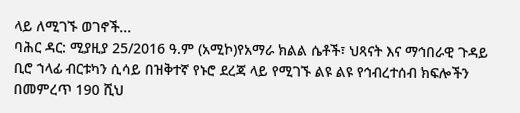ላይ ለሚገኙ ወገኖች...
ባሕር ዳር: ሚያዚያ 25/2016 ዓ.ም (አሚኮ)የአማራ ክልል ሴቶች፣ ህጻናት እና ማኅበራዊ ጉዳይ ቢሮ ኀላፊ ብርቱካን ሲሳይ በዝቅተኛ የኑሮ ደረጃ ላይ የሚገኙ ልዩ ልዩ የኅብረተሰብ ክፍሎችን በመምረጥ 190 ሺህ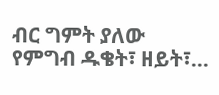ብር ግምት ያለው የምግብ ዱቄት፣ ዘይት፣...